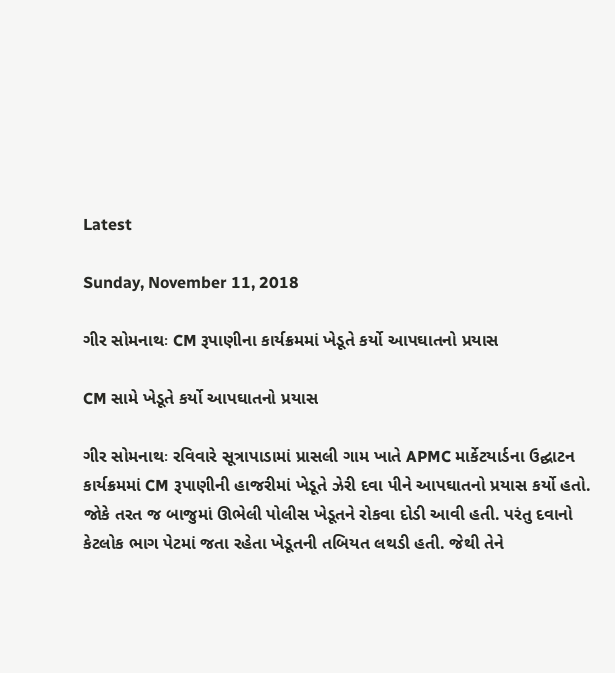Latest

Sunday, November 11, 2018

ગીર સોમનાથઃ CM રૂપાણીના કાર્યક્રમમાં ખેડૂતે કર્યો આપઘાતનો પ્રયાસ

CM સામે ખેડૂતે કર્યો આપઘાતનો પ્રયાસ

ગીર સોમનાથઃ રવિવારે સૂત્રાપાડામાં પ્રાસલી ગામ ખાતે APMC માર્કેટયાર્ડના ઉદ્ઘાટન કાર્યક્રમમાં CM રૂપાણીની હાજરીમાં ખેડૂતે ઝેરી દવા પીને આપઘાતનો પ્રયાસ કર્યો હતો. જોકે તરત જ બાજુમાં ઊભેલી પોલીસ ખેડૂતને રોકવા દોડી આવી હતી. પરંતુ દવાનો કેટલોક ભાગ પેટમાં જતા રહેતા ખેડૂતની તબિયત લથડી હતી. જેથી તેને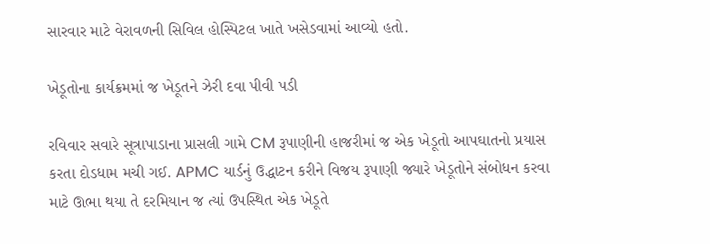સારવાર માટે વેરાવળની સિવિલ હોસ્પિટલ ખાતે ખસેડવામાં આવ્યો હતો.

ખેડૂતોના કાર્યક્રમમાં જ ખેડૂતને ઝેરી દવા પીવી પડી

રવિવાર સવારે સૂત્રાપાડાના પ્રાસલી ગામે CM રૂપાણીની હાજરીમાં જ એક ખેડૂતો આપઘાતનો પ્રયાસ કરતા દોડધામ મચી ગઈ. APMC યાર્ડનું ઉદ્ધાટન કરીને વિજય રૂપાણી જ્યારે ખેડૂતોને સંબોધન કરવા માટે ઊભા થયા તે દરમિયાન જ ત્યાં ઉપસ્થિત એક ખેડૂતે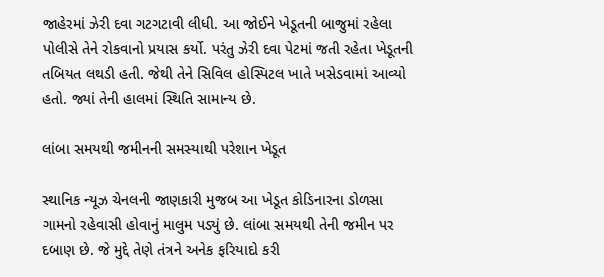જાહેરમાં ઝેરી દવા ગટગટાવી લીધી. આ જોઈને ખેડૂતની બાજુમાં રહેલા પોલીસે તેને રોકવાનો પ્રયાસ કર્યો. પરંતુ ઝેરી દવા પેટમાં જતી રહેતા ખેડૂતની તબિયત લથડી હતી. જેથી તેને સિવિલ હોસ્પિટલ ખાતે ખસેડવામાં આવ્યો હતો. જ્યાં તેની હાલમાં સ્થિતિ સામાન્ય છે.

લાંબા સમયથી જમીનની સમસ્યાથી પરેશાન ખેડૂત

સ્થાનિક ન્યૂઝ ચેનલની જાણકારી મુજબ આ ખેડૂત કોડિનારના ડોળસા ગામનો રહેવાસી હોવાનું માલુમ પડ્યું છે. લાંબા સમયથી તેની જમીન પર દબાણ છે. જે મુદ્દે તેણે તંત્રને અનેક ફરિયાદો કરી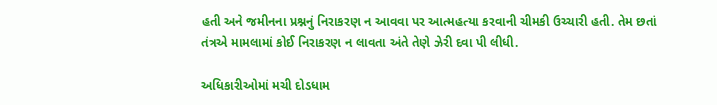હતી અને જમીનના પ્રશ્નનું નિરાકરણ ન આવવા પર આત્મહત્યા કરવાની ચીમકી ઉચ્ચારી હતી. તેમ છતાં તંત્રએ મામલામાં કોઈ નિરાકરણ ન લાવતા અંતે તેણે ઝેરી દવા પી લીધી.

અધિકારીઓમાં મચી દોડધામ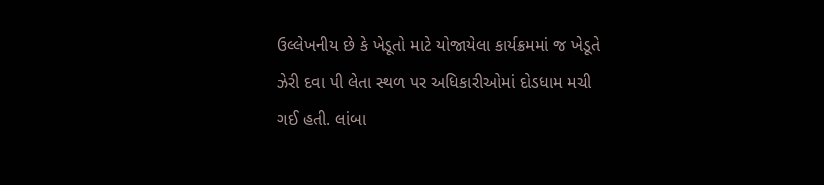ઉલ્લેખનીય છે કે ખેડૂતો માટે યોજાયેલા કાર્યક્રમમાં જ ખેડૂતે ઝેરી દવા પી લેતા સ્થળ પર અધિકારીઓમાં દોડધામ મચી ગઈ હતી. લાંબા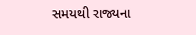સમયથી રાજ્યના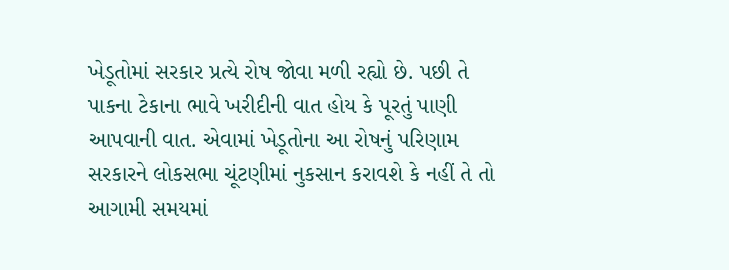ખેડૂતોમાં સરકાર પ્રત્યે રોષ જોવા મળી રહ્યો છે. પછી તે પાકના ટેકાના ભાવે ખરીદીની વાત હોય કે પૂરતું પાણી આપવાની વાત. એવામાં ખેડૂતોના આ રોષનું પરિણામ સરકારને લોકસભા ચૂંટણીમાં નુકસાન કરાવશે કે નહીં તે તો આગામી સમયમાં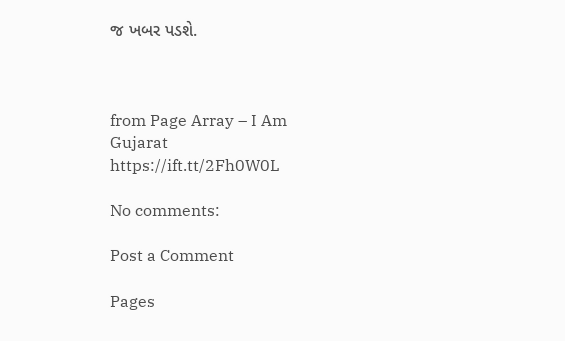જ ખબર પડશે.



from Page Array – I Am Gujarat https://ift.tt/2Fh0W0L

No comments:

Post a Comment

Pages